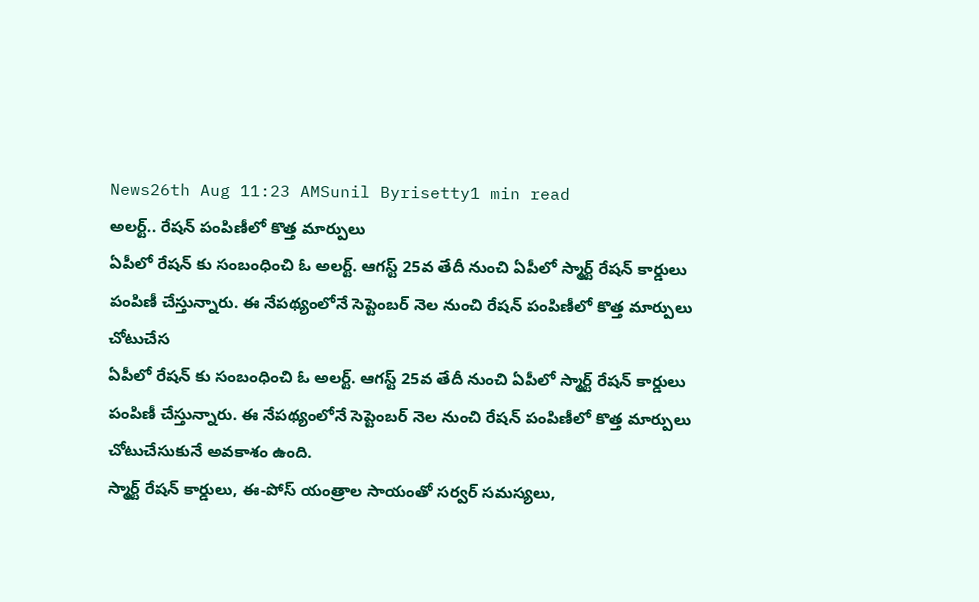News26th Aug 11:23 AMSunil Byrisetty1 min read
అలర్ట్.. రేషన్ పంపిణీలో కొత్త మార్పులు
ఏపీలో రేషన్ కు సంబంధించి ఓ అలర్ట్. ఆగస్ట్ 25వ తేదీ నుంచి ఏపీలో స్మార్ట్ రేషన్ కార్డులు పంపిణీ చేస్తున్నారు. ఈ నేపథ్యంలోనే సెప్టెంబర్ నెల నుంచి రేషన్ పంపిణీలో కొత్త మార్పులు చోటుచేస
ఏపీలో రేషన్ కు సంబంధించి ఓ అలర్ట్. ఆగస్ట్ 25వ తేదీ నుంచి ఏపీలో స్మార్ట్ రేషన్ కార్డులు పంపిణీ చేస్తున్నారు. ఈ నేపథ్యంలోనే సెప్టెంబర్ నెల నుంచి రేషన్ పంపిణీలో కొత్త మార్పులు చోటుచేసుకునే అవకాశం ఉంది.
స్మార్ట్ రేషన్ కార్డులు, ఈ-పోస్ యంత్రాల సాయంతో సర్వర్ సమస్యలు,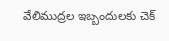వేలిముద్రల ఇబ్బందులకు చెక్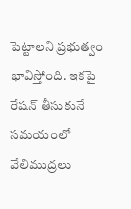పెట్టాలని ప్రభుత్వం భావిస్తోంది. ఇకపై రేషన్ తీసుకునే సమయంలో వేలిముద్రలు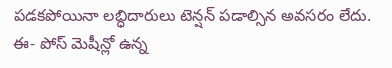పడకపోయినా లబ్ధిదారులు టెన్షన్ పడాల్సిన అవసరం లేదు. ఈ- పోస్ మెషీన్లో ఉన్న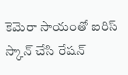కెమెరా సాయంతో ఐరిస్ స్కాన్ చేసి రేషన్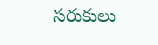సరుకులు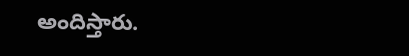అందిస్తారు.